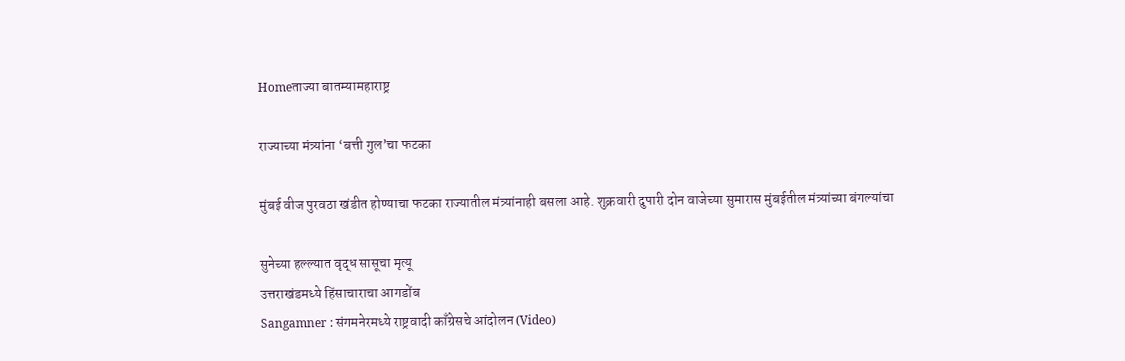Homeताज्या बातम्यामहाराष्ट्र

राज्याच्या मंत्र्यांना ‘बत्ती गुल’चा फटका

मुंबई वीज पुरवठा खंडीत होण्याचा फटका राज्यातील मंत्र्यांनाही बसला आहे. शुक्रवारी दुपारी दोन वाजेच्या सुमारास मुंबईतील मंत्र्यांच्या बंगल्यांचा

सुनेच्या हल्ल्यात वृद्ध सासूचा मृत्यू
उत्तराखंडमध्ये हिंसाचाराचा आगडोंब
Sangamner : संगमनेरमध्ये राष्ट्रवादी काँग्रेसचे आंदोलन (Video)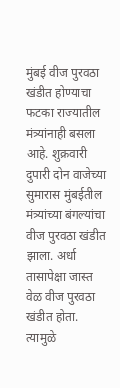मुंबई वीज पुरवठा खंडीत होण्याचा फटका राज्यातील मंत्र्यांनाही बसला आहे. शुक्रवारी दुपारी दोन वाजेच्या सुमारास मुंबईतील मंत्र्यांच्या बंगल्यांचा वीज पुरवठा खंडीत झाला. अर्धा तासापेक्षा जास्त वेळ वीज पुरवठा खंडीत होता. त्यामुळे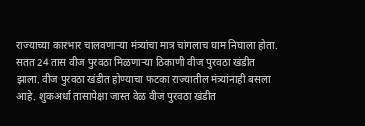राज्याच्या कारभार चालवणार्‍या मंत्र्यांचा मात्र चांगलाच घाम निघाला होता. सतत 24 तास वीज पुरवठा मिळणार्‍या ठिकाणी वीज पुरवठा खंडीत झाला. वीज पुरवठा खंडीत होण्याचा फटका राज्यातील मंत्र्यांनाही बसला आहे. शुकअर्धा तासापेक्षा जास्त वेळ वीज पुरवठा खंडीत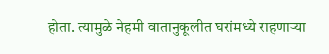होता. त्यामुळे नेहमी वातानुकूलीत घरांमध्ये राहणार्‍या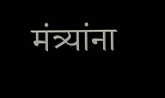मंत्र्यांना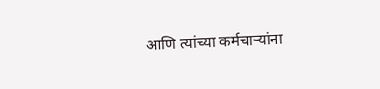आणि त्यांच्या कर्मचार्‍यांना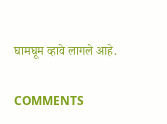घामघूम व्हावे लागले आहे.

COMMENTS